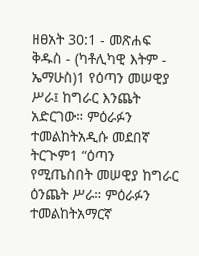ዘፀአት 30:1 - መጽሐፍ ቅዱስ - (ካቶሊካዊ እትም - ኤማሁስ)1 የዕጣን መሠዊያ ሥራ፤ ከግራር እንጨት አድርገው። ምዕራፉን ተመልከትአዲሱ መደበኛ ትርጒም1 “ዕጣን የሚጤስበት መሠዊያ ከግራር ዕንጨት ሥራ። ምዕራፉን ተመልከትአማርኛ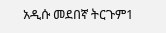አዲሱ መደበኛ ትርጉም1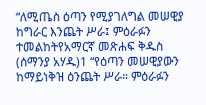“ለሚጤስ ዕጣን የሚያገለግል መሠዊያ ከግራር እንጨት ሥራ፤ ምዕራፉን ተመልከትየአማርኛ መጽሐፍ ቅዱስ (ሰማንያ አሃዱ)1 “የዕጣን መሠዊያውን ከማይነቅዝ ዕንጨት ሥራ። ምዕራፉን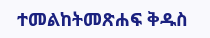ተመልከትመጽሐፍ ቅዱስ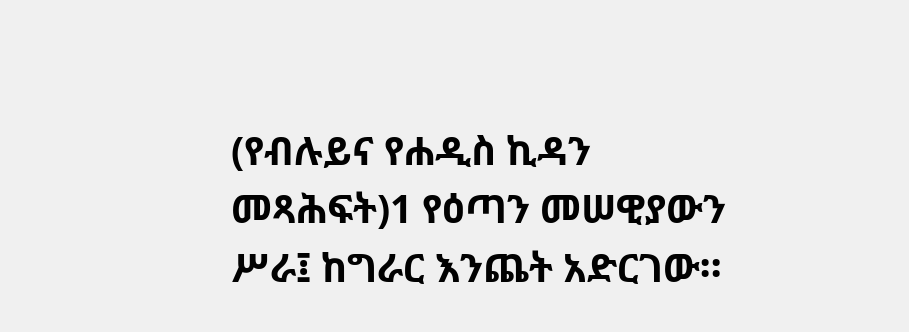(የብሉይና የሐዲስ ኪዳን መጻሕፍት)1 የዕጣን መሠዊያውን ሥራ፤ ከግራር እንጨት አድርገው።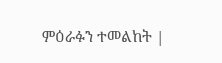ምዕራፉን ተመልከት |